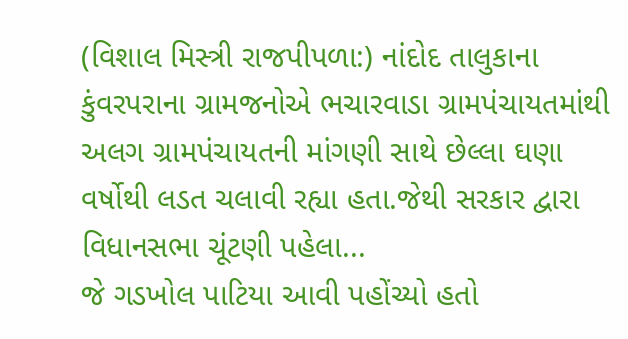(વિશાલ મિસ્ત્રી રાજપીપળા:) નાંદોદ તાલુકાના કુંવરપરાના ગ્રામજનોએ ભચારવાડા ગ્રામપંચાયતમાંથી અલગ ગ્રામપંચાયતની માંગણી સાથે છેલ્લા ઘણા વર્ષોથી લડત ચલાવી રહ્યા હતા.જેથી સરકાર દ્વારા વિધાનસભા ચૂંટણી પહેલા...
જે ગડખોલ પાટિયા આવી પહોંચ્યો હતો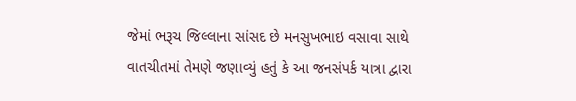જેમાં ભરૂચ જિલ્લાના સાંસદ છે મનસુખભાઇ વસાવા સાથે વાતચીતમાં તેમણે જણાવ્યું હતું કે આ જનસંપર્ક યાત્રા દ્વારા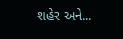શહેર અને...